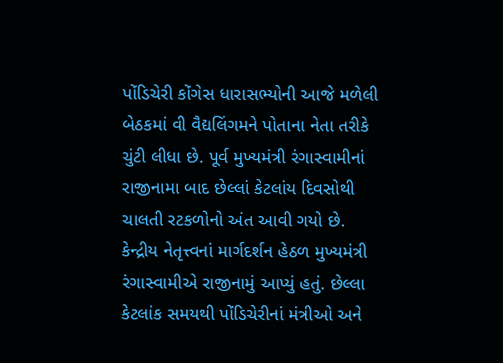પોંડિચેરી કોંગેસ ધારાસભ્યોની આજે મળેલી બેઠકમાં વી વૈદ્યલિંગમને પોતાના નેતા તરીકે ચુંટી લીધા છે. પૂર્વ મુખ્યમંત્રી રંગાસ્વામીનાં રાજીનામા બાદ છેલ્લાં કેટલાંય દિવસોથી ચાલતી રટકળોનો અંત આવી ગયો છે.
કેન્દ્રીય નેતૃત્ત્વનાં માર્ગદર્શન હેઠળ મુખ્યમંત્રી રંગાસ્વામીએ રાજીનામું આપ્યું હતું. છેલ્લા કેટલાંક સમયથી પોંડિચેરીનાં મંત્રીઓ અને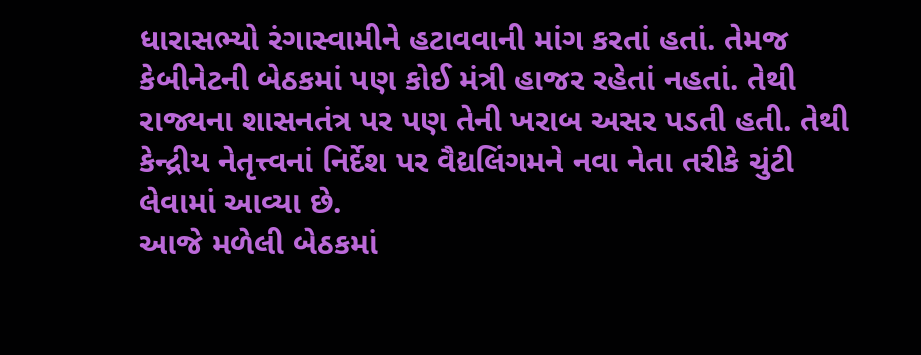ધારાસભ્યો રંગાસ્વામીને હટાવવાની માંગ કરતાં હતાં. તેમજ કેબીનેટની બેઠકમાં પણ કોઈ મંત્રી હાજર રહેતાં નહતાં. તેથી રાજ્યના શાસનતંત્ર પર પણ તેની ખરાબ અસર પડતી હતી. તેથી કેન્દ્રીય નેતૃત્ત્વનાં નિર્દેશ પર વૈદ્યલિંગમને નવા નેતા તરીકે ચુંટી લેવામાં આવ્યા છે.
આજે મળેલી બેઠકમાં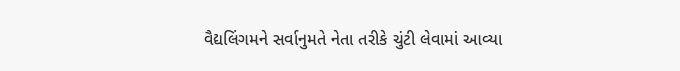વૈદ્યલિંગમને સર્વાનુમતે નેતા તરીકે ચુંટી લેવામાં આવ્યા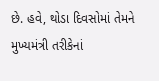છે. હવે, થોડા દિવસોમાં તેમને મુખ્યમંત્રી તરીકેનાં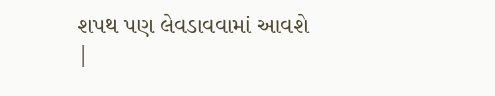શપથ પણ લેવડાવવામાં આવશે
|